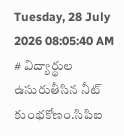Tuesday, 28 July 2026 08:05:40 AM
# విద్యార్థుల ఉసురుతీసిన నీట్ కుంభకోణం.సిపిఐ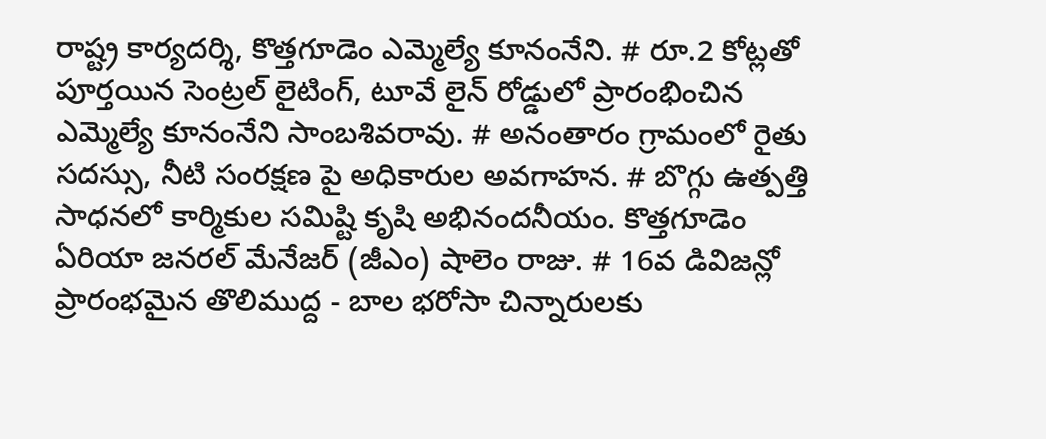రాష్ట్ర కార్యదర్శి, కొత్తగూడెం ఎమ్మెల్యే కూనంనేని. # రూ.2 కోట్లతో పూర్తయిన సెంట్రల్ లైటింగ్, టూవే లైన్ రోడ్డులో ప్రారంభించిన ఎమ్మెల్యే కూనంనేని సాంబశివరావు. # అనంతారం గ్రామంలో రైతు సదస్సు, నీటి సంరక్షణ పై అధికారుల అవగాహన. # బొగ్గు ఉత్పత్తి సాధనలో కార్మికుల సమిష్టి కృషి అభినందనీయం. కొత్తగూడెం ఏరియా జనరల్ మేనేజర్ (జీఎం) షాలెం రాజు. # 16వ డివిజన్లో ప్రారంభమైన తొలిముద్ద - బాల భరోసా చిన్నారులకు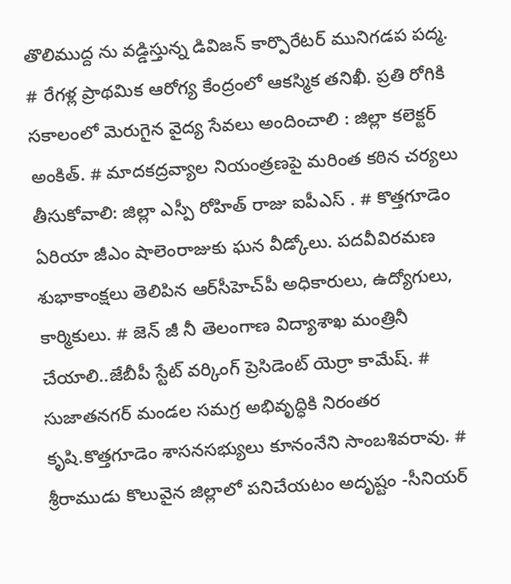తొలిముద్ద ను వడ్డిస్తున్న డివిజన్ కార్పొరేటర్ మునిగడప పద్మ. # రేగళ్ల ప్రాథమిక ఆరోగ్య కేంద్రంలో ఆకస్మిక తనిఖీ. ప్రతి రోగికి సకాలంలో మెరుగైన వైద్య సేవలు అందించాలి : జిల్లా కలెక్టర్ అంకిత్. # మాదకద్రవ్యాల నియంత్రణపై మరింత కఠిన చర్యలు తీసుకోవాలి: జిల్లా ఎస్పీ రోహిత్ రాజు ఐపీఎస్ . # కొత్తగూడెం ఏరియా జీఎం షాలెంరాజుకు ఘన వీడ్కోలు. పదవీవిరమణ శుభాకాంక్షలు తెలిపిన ఆర్‌సీహెచ్‌పీ అధికారులు, ఉద్యోగులు, కార్మికులు. # జెన్ జీ నీ తెలంగాణ విద్యాశాఖ మంత్రినీ చేయాలి..జేబీపీ స్టేట్ వర్కింగ్ ప్రెసిడెంట్ యెర్రా కామేష్. # సుజాతనగర్ మండల సమగ్ర అభివృద్ధికి నిరంతర కృషి.కొత్తగూడెం శాసనసభ్యులు కూనంనేని సాంబశివరావు. # శ్రీరాముడు కొలువైన జిల్లాలో పనిచేయటం అదృష్టం -సీనియర్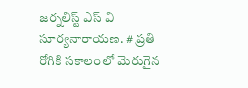జర్నలిస్ట్ ఎస్ వి సూర్యనారాయణ. # ప్రతి రోగికి సకాలంలో మెరుగైన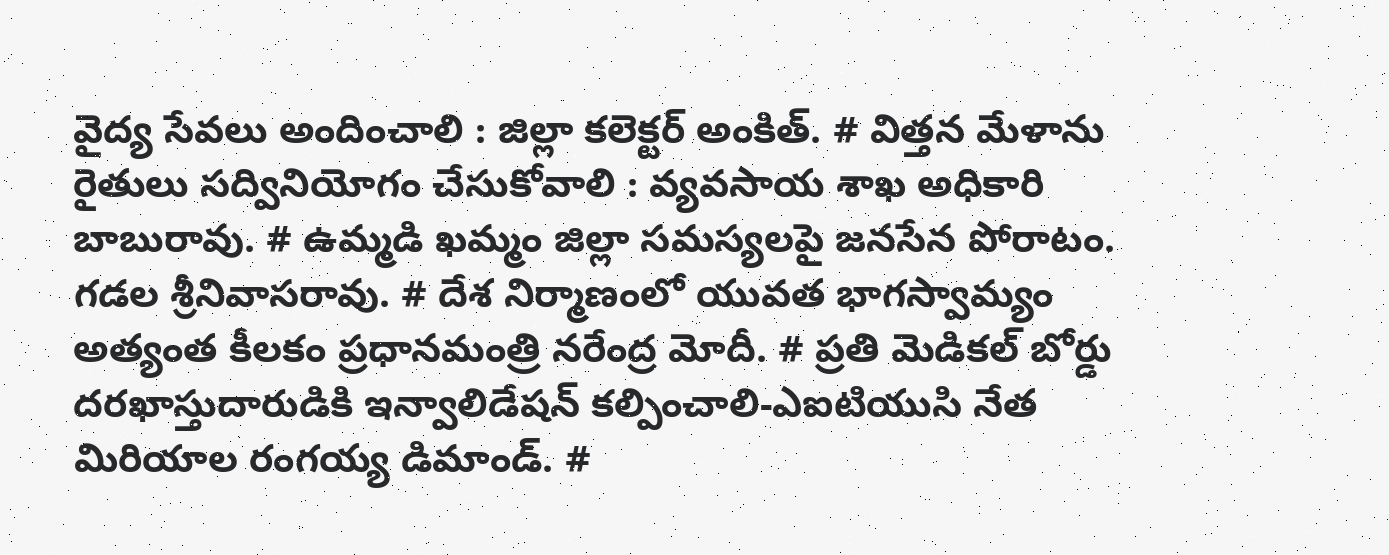వైద్య సేవలు అందించాలి : జిల్లా కలెక్టర్ అంకిత్. # విత్తన మేళాను రైతులు సద్వినియోగం చేసుకోవాలి : వ్యవసాయ శాఖ అధికారి బాబురావు. # ఉమ్మడి ఖమ్మం జిల్లా సమస్యలపై జనసేన పోరాటం. గడల శ్రీనివాసరావు. # దేశ నిర్మాణంలో యువత భాగస్వామ్యం అత్యంత కీలకం ప్రధానమంత్రి నరేంద్ర మోదీ. # ప్రతి మెడికల్ బోర్డు దరఖాస్తుదారుడికి ఇన్వాలిడేషన్ కల్పించాలి-ఎఐటియుసి నేత మిరియాల రంగయ్య డిమాండ్. #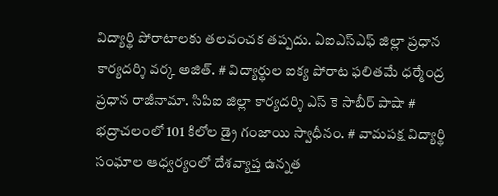విద్యార్థి పోరాటాలకు తలవంచక తప్పదు. ఏఐఎస్ఎఫ్ జిల్లా ప్రధాన కార్యదర్శి వర్క అజిత్. # విద్యార్థుల ఐక్య పోరాట ఫలితమే ధర్మేంద్ర ప్రధాన రాజీనామా. సిపిఐ జిల్లా కార్యదర్శి ఎస్ కె సాబీర్ పాషా # భద్రాచలంలో 101 కిలోల డ్రై గంజాయి స్వాధీనం. # వామపక్ష విద్యార్థి సంఘాల ఆధ్వర్యంలో దేశవ్యాప్త ఉన్నత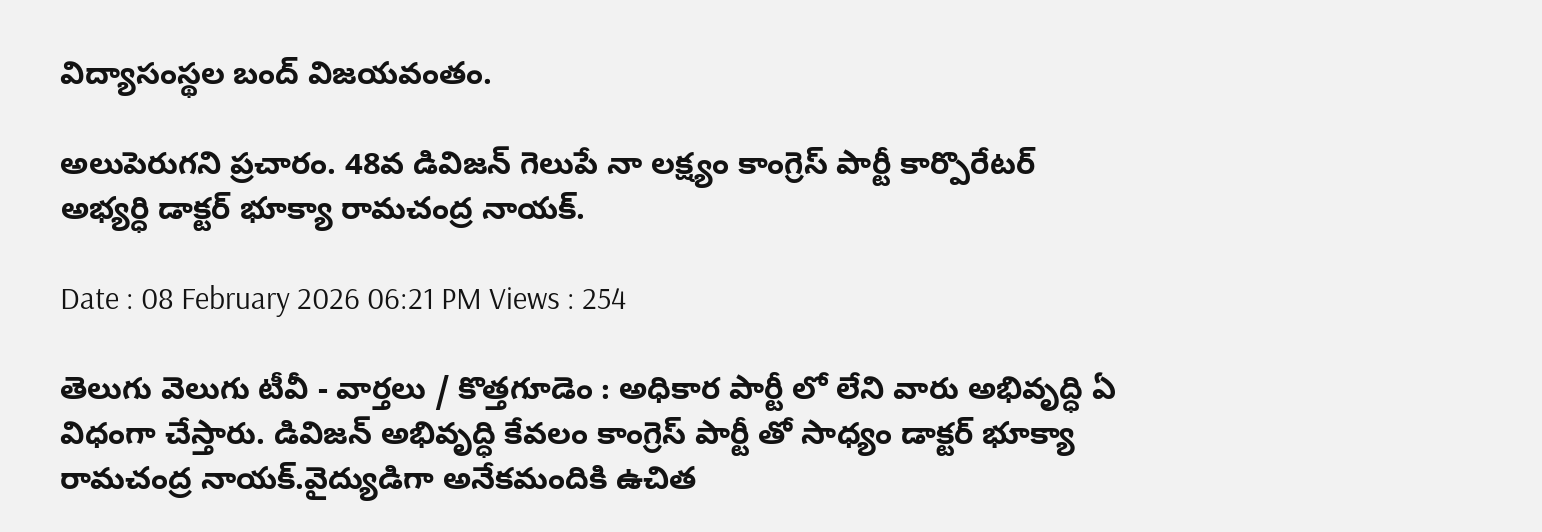విద్యాసంస్థల బంద్ విజయవంతం.

అలుపెరుగని ప్రచారం. 48వ డివిజన్ గెలుపే నా లక్ష్యం కాంగ్రెస్ పార్టీ కార్పొరేటర్ అభ్యర్ధి డాక్టర్ భూక్యా రామచంద్ర నాయక్.

Date : 08 February 2026 06:21 PM Views : 254

తెలుగు వెలుగు టీవీ - వార్తలు / కొత్తగూడెం : అధికార పార్టీ లో లేని వారు అభివృద్ధి ఏ విధంగా చేస్తారు. డివిజన్ అభివృద్ధి కేవలం కాంగ్రెస్ పార్టీ తో సాధ్యం డాక్టర్ భూక్యా రామచంద్ర నాయక్.వైద్యుడిగా అనేకమందికి ఉచిత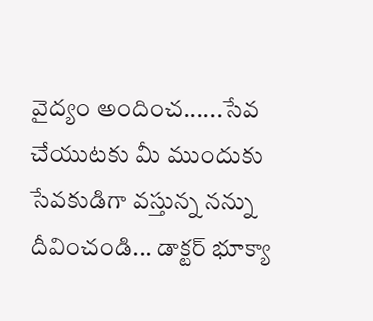వైద్యం అందించ......సేవ చేయుటకు మీ ముందుకు సేవకుడిగా వస్తున్న నన్ను దీవించండి... డాక్టర్ భూక్యా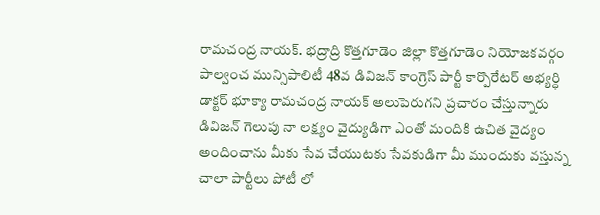రామచంద్ర నాయక్. భద్రాద్రి కొత్తగూడెం జిల్లా కొత్తగూడెం నియోజకవర్గం పాల్వంచ మున్సిపాలిటీ 48వ డివిజన్ కాంగ్రెస్ పార్టీ కార్పొరేటర్ అభ్యర్ధి డాక్టర్ భూక్యా రామచంద్ర నాయక్ అలుపెరుగని ప్రచారం చేస్తున్నారు డివిజన్ గెలుపు నా లక్ష్యం వైద్యుడిగా ఎంతో మందికి ఉచిత వైద్యం అందించాను మీకు సేవ చేయుటకు సేవకుడిగా మీ ముందుకు వస్తున్న చాలా పార్టీలు పోటీ లో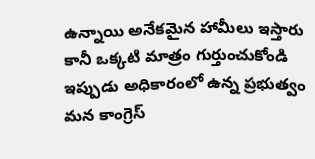ఉన్నాయి అనేకమైన హామీలు ఇస్తారు కానీ ఒక్కటి మాత్రం గుర్తుంచుకోండి ఇప్పుడు అధికారంలో ఉన్న ప్రభుత్వం మన కాంగ్రెస్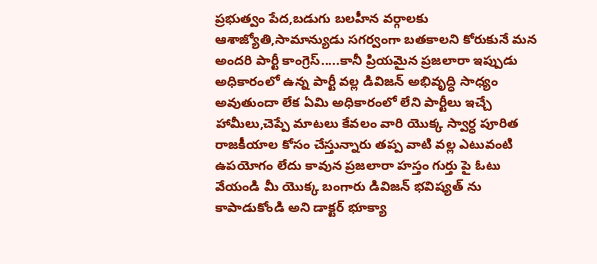ప్రభుత్వం పేద,బడుగు బలహీన వర్గాలకు ఆశాజ్యోతి,సామాన్యుడు సగర్వంగా బతకాలని కోరుకునే మన అందరి పార్టీ కాంగ్రెస్.....కానీ ప్రియమైన ప్రజలారా ఇప్పుడు అధికారంలో ఉన్న పార్టీ వల్ల డివిజన్ అభివృద్ధి సాధ్యం అవుతుందా లేక ఏమి అధికారంలో లేని పార్టీలు ఇచ్చే హామీలు,చెప్పే మాటలు కేవలం వారి యొక్క స్వార్ధ పూరిత రాజకీయాల కోసం చేస్తున్నారు తప్ప వాటి వల్ల ఎటువంటి ఉపయోగం లేదు కావున ప్రజలారా హస్తం గుర్తు పై ఓటు వేయండి మీ యొక్క బంగారు డివిజన్ భవిష్యత్ ను కాపాడుకోండి అని డాక్టర్ భూక్యా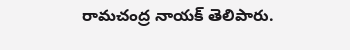రామచంద్ర నాయక్ తెలిపారు.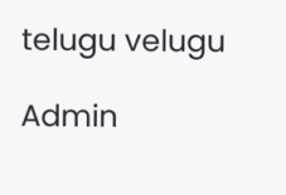telugu velugu

Admin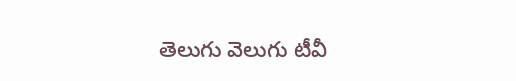తెలుగు వెలుగు టీవీ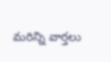మరిన్ని వార్తలు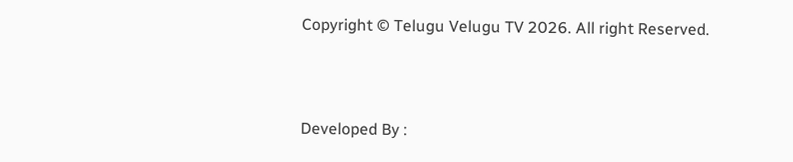Copyright © Telugu Velugu TV 2026. All right Reserved.



Developed By :